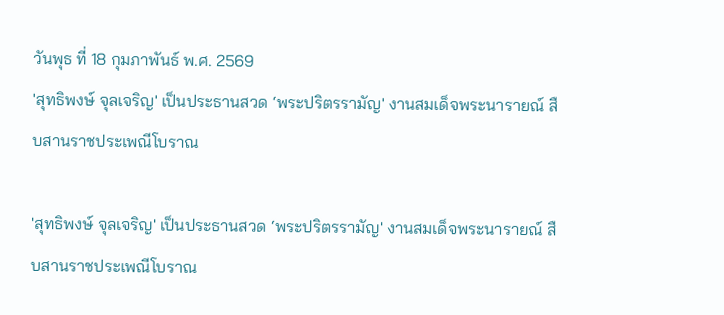วันพุธ ที่ 18 กุมภาพันธ์ พ.ศ. 2569
'สุทธิพงษ์ จุลเจริญ' เป็นประธานสวด ‘พระปริตรรามัญ' งานสมเด็จพระนารายณ์ สืบสานราชประเพณีโบราณ

'สุทธิพงษ์ จุลเจริญ' เป็นประธานสวด ‘พระปริตรรามัญ' งานสมเด็จพระนารายณ์ สืบสานราชประเพณีโบราณ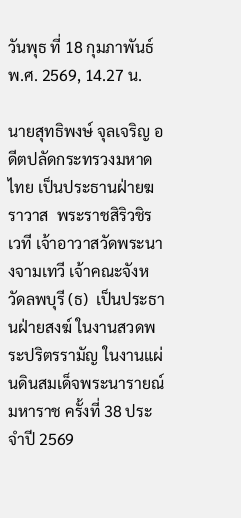วันพุธ ที่ 18 กุมภาพันธ์ พ.ศ. 2569, 14.27 น.

นายสุทธิพงษ์ จุลเจริญ อดีตปลัดกระทรวงมหาดไทย เป็นประธานฝ่ายฆราวาส  พระราชสิริวชิรเวที เจ้าอาวาสวัดพระนางจามเทวี เจ้าคณะจังหวัดลพบุรี (ธ)  เป็นประธานฝ่ายสงฆ์ ในงานสวดพระปริตรรามัญ ในงานแผ่นดินสมเด็จพระนารายณ์มหาราช ครั้งที่ 38 ประจำปี 2569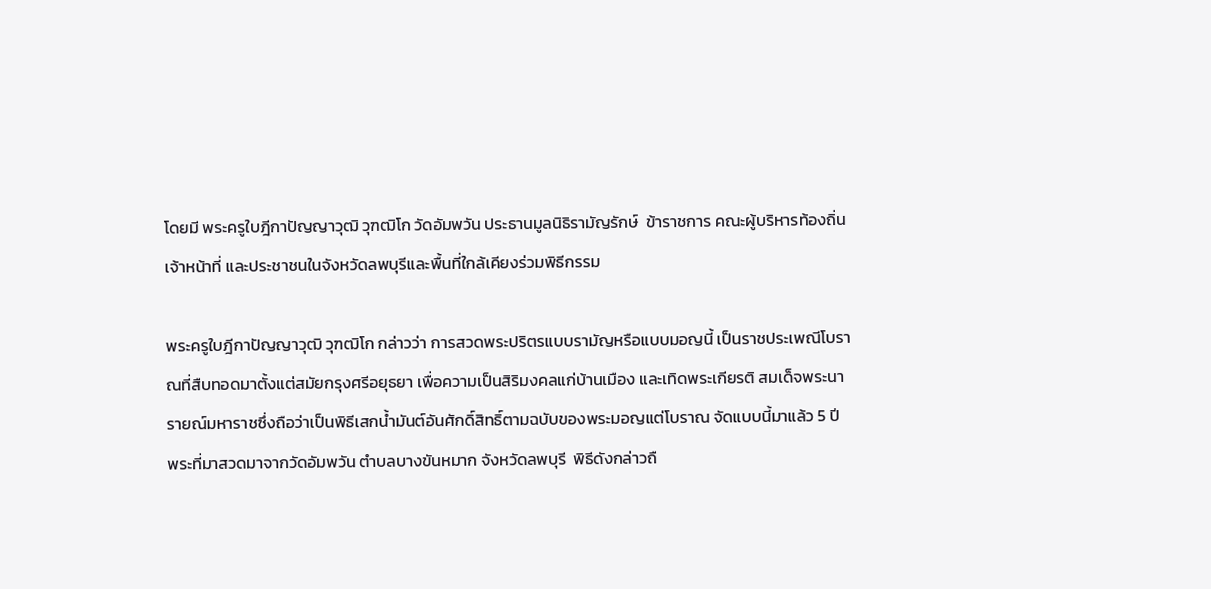โดยมี พระครูใบฎีกาปัญญาวุฒิ วุฑฒิโก วัดอัมพวัน ประธานมูลนิธิรามัญรักษ์  ข้าราชการ คณะผู้บริหารท้องถิ่น เจ้าหน้าที่ และประชาชนในจังหวัดลพบุรีและพื้นที่ใกล้เคียงร่วมพิธีกรรม

พระครูใบฎีกาปัญญาวุฒิ วุฑฒิโก กล่าวว่า การสวดพระปริตรแบบรามัญหรือแบบมอญนี้ เป็นราชประเพณีโบราณที่สืบทอดมาตั้งแต่สมัยกรุงศรีอยุธยา เพื่อความเป็นสิริมงคลแก่บ้านเมือง และเทิดพระเกียรติ สมเด็จพระนารายณ์มหาราชซึ่งถือว่าเป็นพิธีเสกน้ำมันต์อันศักดิ์สิทธิ์ตามฉบับของพระมอญแต่โบราณ จัดแบบนี้มาแล้ว 5 ปี พระที่มาสวดมาจากวัดอัมพวัน ตำบลบางขันหมาก จังหวัดลพบุรี  พิธีดังกล่าวถื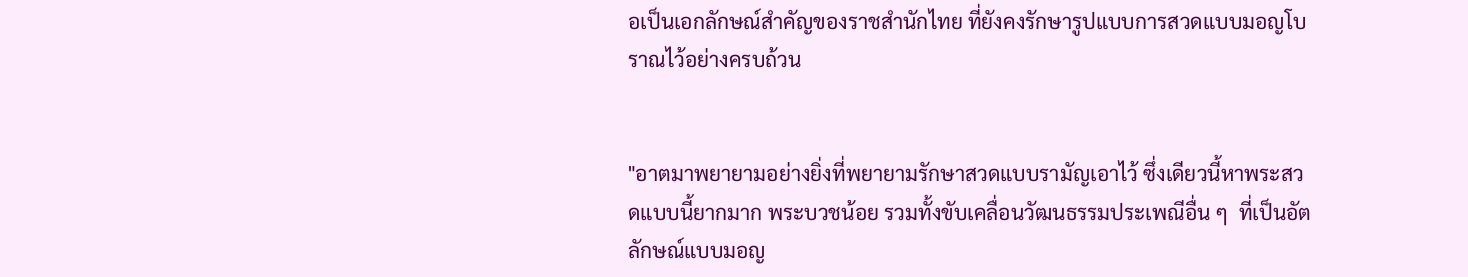อเป็นเอกลักษณ์สำคัญของราชสำนักไทย ที่ยังคงรักษารูปแบบการสวดแบบมอญโบราณไว้อย่างครบถ้วน


"อาตมาพยายามอย่างยิ่งที่พยายามรักษาสวดแบบรามัญเอาไว้ ซึ่งเดียวนี้หาพระสวดแบบนี้ยากมาก พระบวชน้อย รวมทั้งขับเคลื่อนวัฒนธรรมประเพณีอื่น ๆ  ที่เป็นอัตลักษณ์แบบมอญ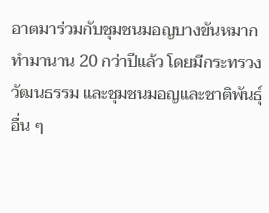อาตมาร่วมกับชุมชนมอญบางขันหมาก ทำมานาน 20 กว่าปีแล้ว โดยมีกระทรวงวัฒนธรรม และชุมชนมอญและชาติพันธุ์อื่น ๆ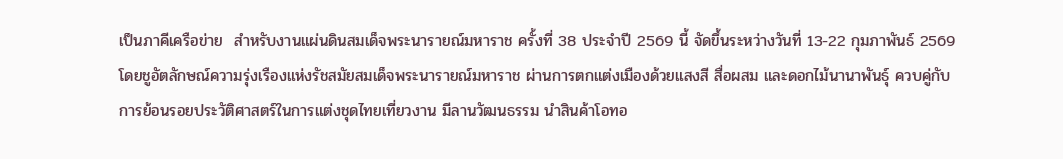เป็นภาคีเครือข่าย  สำหรับงานแผ่นดินสมเด็จพระนารายณ์มหาราช ครั้งที่ 38 ประจำปี 2569 นี้ จัดขึ้นระหว่างวันที่ 13-22 กุมภาพันธ์ 2569 โดยชูอัตลักษณ์ความรุ่งเรืองแห่งรัชสมัยสมเด็จพระนารายณ์มหาราช ผ่านการตกแต่งเมืองด้วยแสงสี สื่อผสม และดอกไม้นานาพันธุ์ ควบคู่กับการย้อนรอยประวัติศาสตร์ในการแต่งชุดไทยเที่ยวงาน มีลานวัฒนธรรม นำสินค้าโอทอ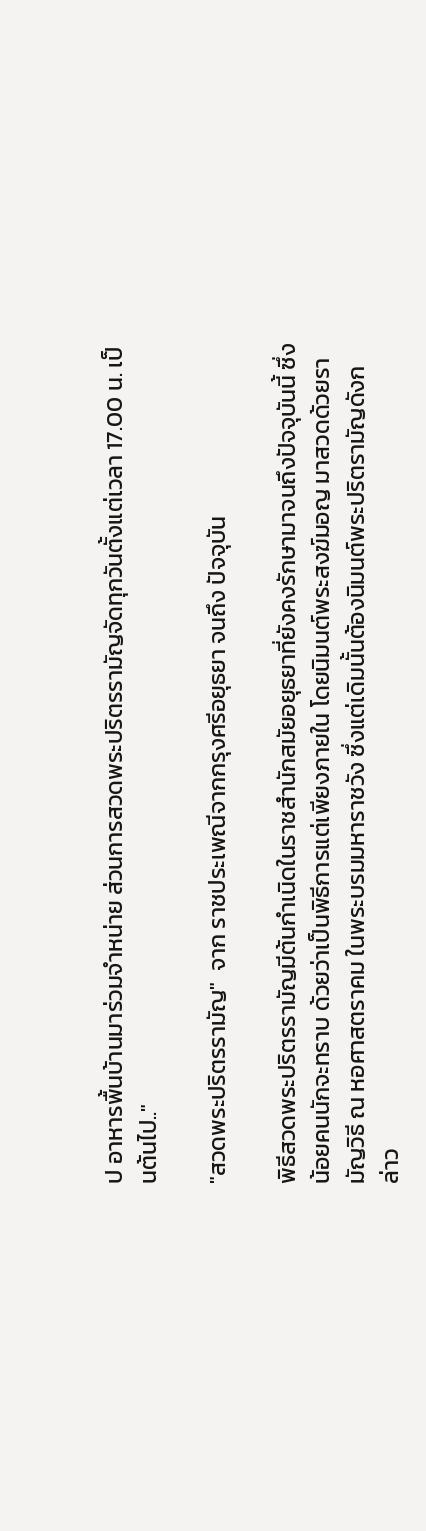ป อาหารพื้นบ้านมาร่วมจำหน่าย ส่วนการสวดพระปริตรรามัญจัดทุกวันตั้งแต่เวลา 17.00 น. เป็นต้นไป.."

"สวดพระปริตรรามัญ"  จาก ราชประเพณีจากกรุงศรีอยุธยา จนถึง ปัจจุบัน

พิธีสวดพระปริตรรามัญมีต้นกำเนิดในราชสำนักสมัยอยุธยาที่ยังคงรักษามาจนถึงปัจจุบันนี้ ซึ่งน้อยคนนักจะทราบ ด้วยว่าเป็นพิธีการแต่เพียงภายใน โดยนิมนต์พระสงฆ์มอญ มาสวดด้วยรามัญวิธี ณ หอศาสตราคม ในพระบรมมหาราชวัง ซึ่งแต่เดิมนั้นต้องนิมนต์พระปริตรามัญดังกล่าว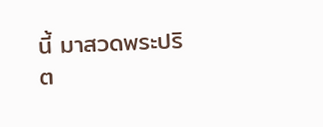นี้ มาสวดพระปริต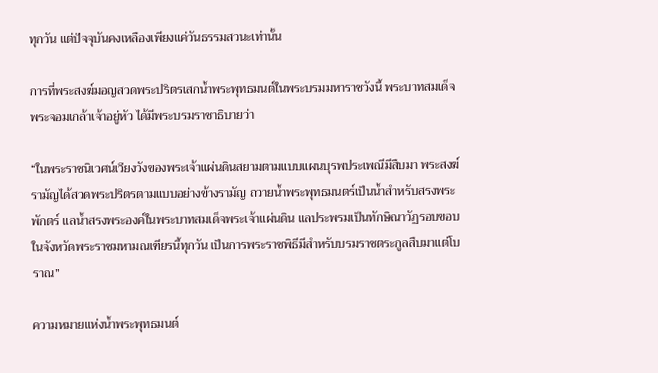ทุกวัน แต่ปัจจุบันคงเหลืองเพียงแค่วันธรรมสวนะเท่านั้น

การที่พระสงฆ์มอญสวดพระปริตรเสกน้ำพระพุทธมนต์ในพระบรมมหาราชวังนี้ พระบาทสมเด็จพระจอมเกล้าเจ้าอยู่หัว ได้มีพระบรมราชาธิบายว่า

“ในพระราชนิเวศน์เวียงวังของพระเจ้าแผ่นดินสยามตามแบบแผนบุรพประเพณีมีสืบมา พระสงฆ์รามัญได้สวดพระปริตรตามแบบอย่างข้างรามัญ ถวายน้ำพระพุทธมนตร์เป็นน้ำสำหรับสรงพระพักตร์ แลน้ำสรงพระองค์ในพระบาทสมเด็จพระเจ้าแผ่นดิน แลประพรมเป็นทักษิณาวัฏรอบขอบในจังหวัดพระราชมหามณเฑียรนี้ทุกวัน เป็นการพระราชพิธีมีสำหรับบรมราชตระกูลสืบมาแต่โบราณ”

ความหมายแห่งน้ำพระพุทธมนต์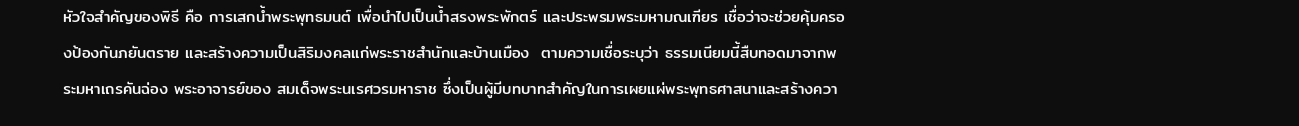หัวใจสำคัญของพิธี คือ การเสกน้ำพระพุทธมนต์ เพื่อนำไปเป็นน้ำสรงพระพักตร์ และประพรมพระมหามณเฑียร เชื่อว่าจะช่วยคุ้มครองป้องกันภยันตราย และสร้างความเป็นสิริมงคลแก่พระราชสำนักและบ้านเมือง  ตามความเชื่อระบุว่า ธรรมเนียมนี้สืบทอดมาจากพระมหาเถรคันฉ่อง พระอาจารย์ของ สมเด็จพระนเรศวรมหาราช ซึ่งเป็นผู้มีบทบาทสำคัญในการเผยแผ่พระพุทธศาสนาและสร้างควา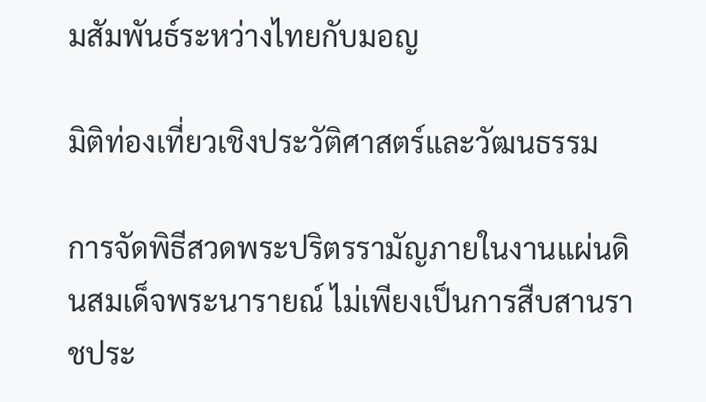มสัมพันธ์ระหว่างไทยกับมอญ

มิติท่องเที่ยวเชิงประวัติศาสตร์และวัฒนธรรม

การจัดพิธีสวดพระปริตรรามัญภายในงานแผ่นดินสมเด็จพระนารายณ์ ไม่เพียงเป็นการสืบสานราชประ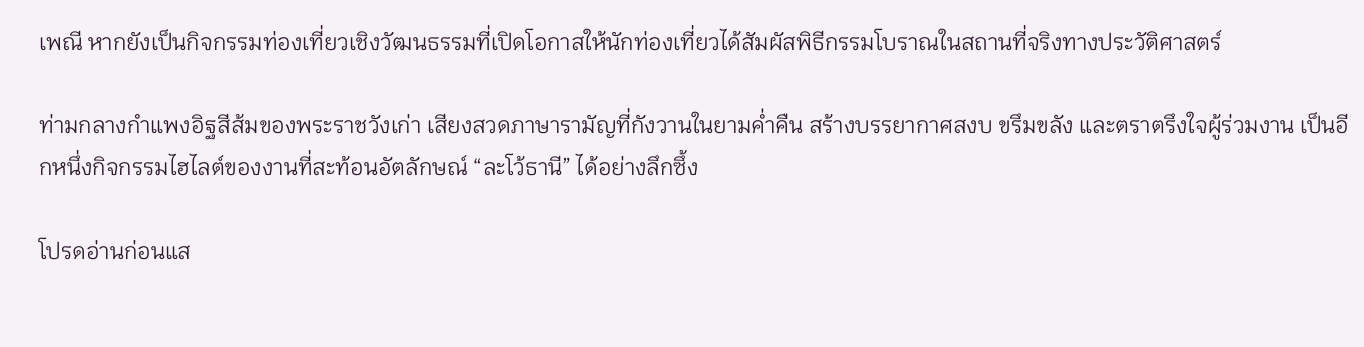เพณี หากยังเป็นกิจกรรมท่องเที่ยวเชิงวัฒนธรรมที่เปิดโอกาสให้นักท่องเที่ยวได้สัมผัสพิธีกรรมโบราณในสถานที่จริงทางประวัติศาสตร์

ท่ามกลางกำแพงอิฐสีส้มของพระราชวังเก่า เสียงสวดภาษารามัญที่กังวานในยามค่ำคืน สร้างบรรยากาศสงบ ขรึมขลัง และตราตรึงใจผู้ร่วมงาน เป็นอีกหนึ่งกิจกรรมไฮไลต์ของงานที่สะท้อนอัตลักษณ์ “ละโว้ธานี” ได้อย่างลึกซึ้ง

โปรดอ่านก่อนแส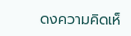ดงความคิดเห็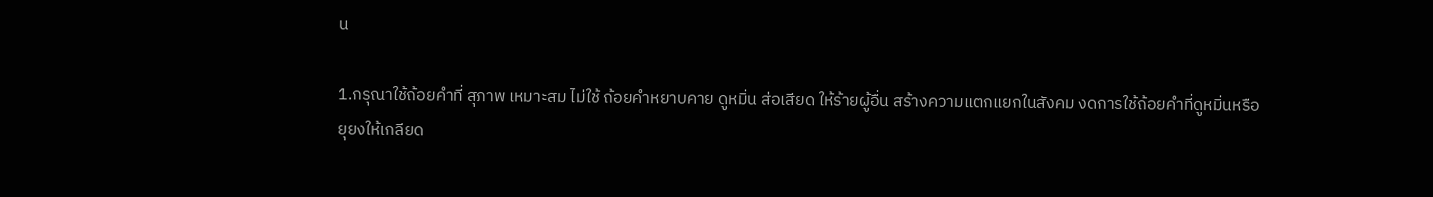น

1.กรุณาใช้ถ้อยคำที่ สุภาพ เหมาะสม ไม่ใช้ ถ้อยคำหยาบคาย ดูหมิ่น ส่อเสียด ให้ร้ายผู้อื่น สร้างความแตกแยกในสังคม งดการใช้ถ้อยคำที่ดูหมิ่นหรือยุยงให้เกลียด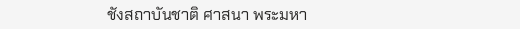ชังสถาบันชาติ ศาสนา พระมหา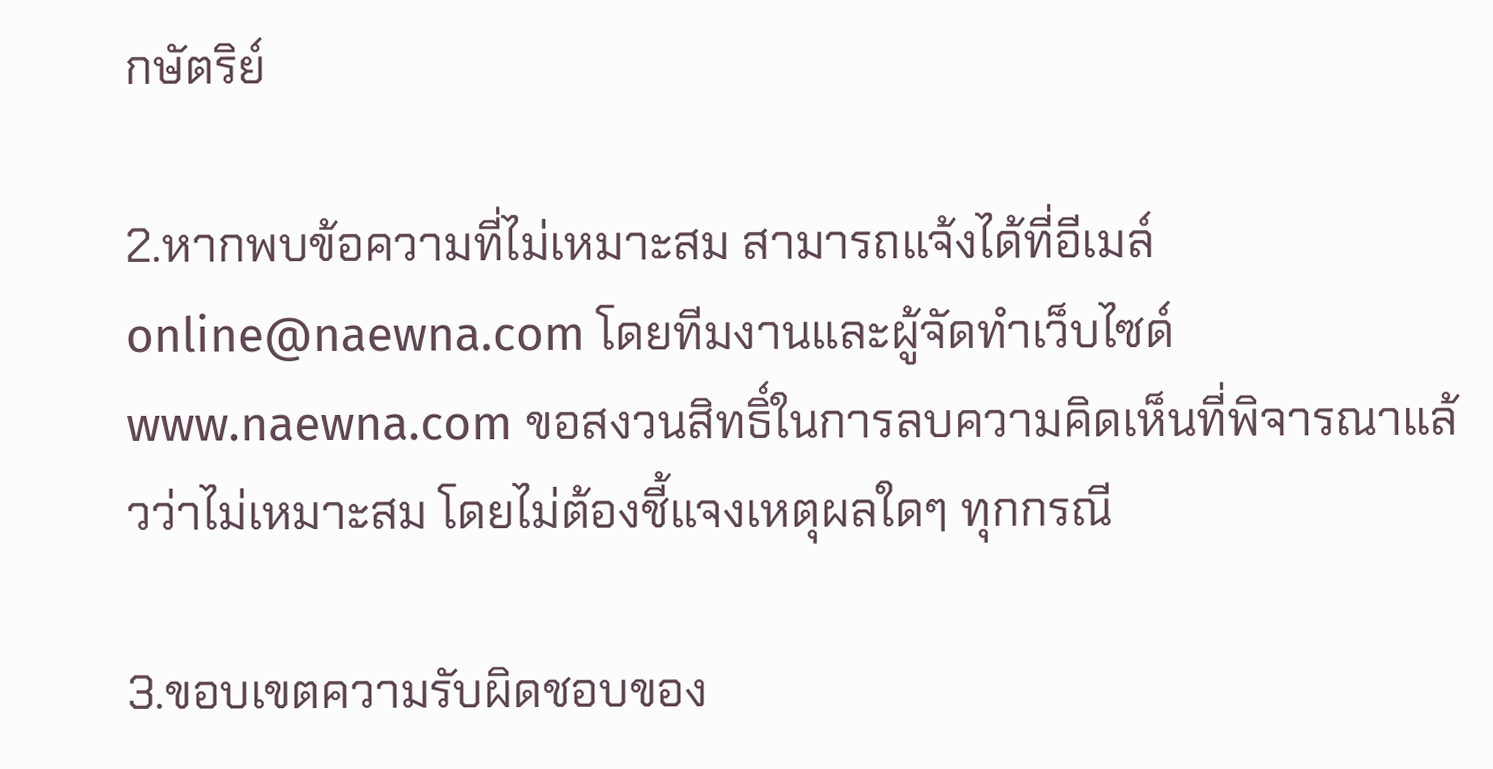กษัตริย์

2.หากพบข้อความที่ไม่เหมาะสม สามารถแจ้งได้ที่อีเมล์ online@naewna.com โดยทีมงานและผู้จัดทำเว็บไซด์ www.naewna.com ขอสงวนสิทธิ์ในการลบความคิดเห็นที่พิจารณาแล้วว่าไม่เหมาะสม โดยไม่ต้องชี้แจงเหตุผลใดๆ ทุกกรณี

3.ขอบเขตความรับผิดชอบของ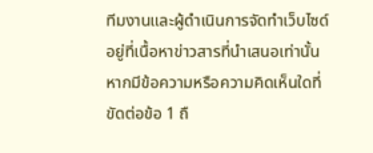ทีมงานและผู้ดำเนินการจัดทำเว็บไซด์ อยู่ที่เนื้อหาข่าวสารที่นำเสนอเท่านั้น หากมีข้อความหรือความคิดเห็นใดที่ขัดต่อข้อ 1 ถื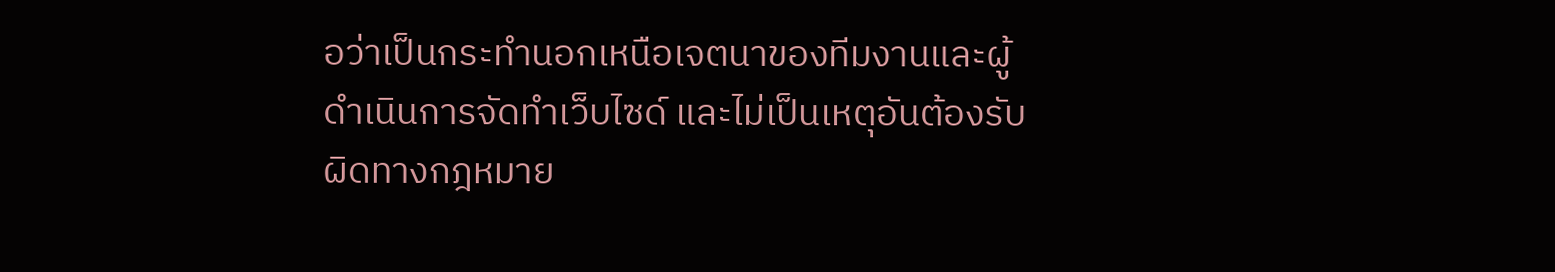อว่าเป็นกระทำนอกเหนือเจตนาของทีมงานและผู้ดำเนินการจัดทำเว็บไซด์ และไม่เป็นเหตุอันต้องรับผิดทางกฎหมาย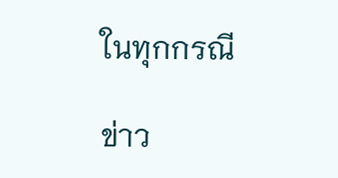ในทุกกรณี

ข่าว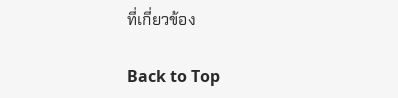ที่เกี่ยวข้อง

Back to Top